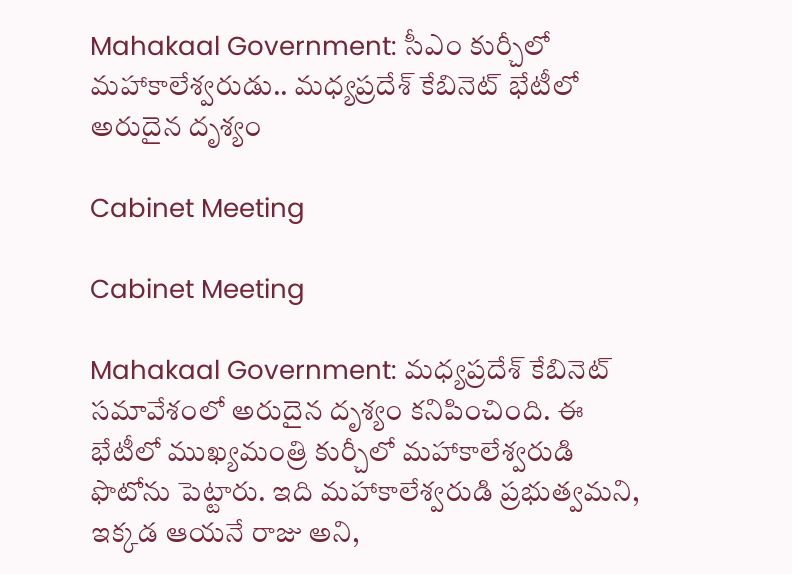Mahakaal Government: సీఎం కుర్చీలో మహాకాలేశ్వరుడు.. మధ్యప్రదేశ్‌ కేబినెట్‌ భేటీలో అరుదైన దృశ్యం

Cabinet Meeting

Cabinet Meeting

Mahakaal Government: మధ్యప్రదేశ్‌ కేబినెట్ సమావేశంలో అరుదైన దృశ్యం కనిపించింది. ఈ భేటీలో ముఖ్యమంత్రి కుర్చీలో మహాకాలేశ్వరుడి ఫొటోను పెట్టారు. ఇది మ‌హాకాలేశ్వరుడి ప్రభుత్వమ‌ని, ఇక్కడ ఆయ‌నే రాజు అని,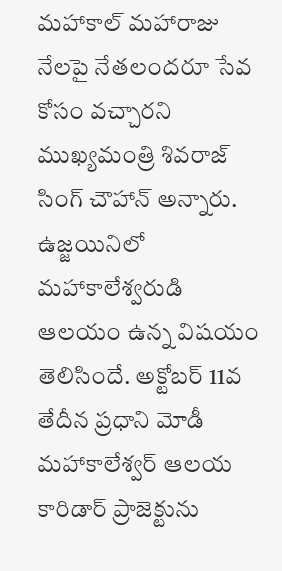మ‌హాకాల్ మ‌హారాజు నేల‌పై నేత‌లంద‌రూ సేవ కోసం వ‌చ్చారని ముఖ్యమంత్రి శివ‌రాజ్ సింగ్ చౌహాన్ అన్నారు. ఉజ్జయినిలో మ‌హాకాలేశ్వరుడి ఆల‌యం ఉన్న విష‌యం తెలిసిందే. అక్టోబ‌ర్ 11వ తేదీన ప్రధాని మోడీ మ‌హాకాలేశ్వర్ ఆలయ కారిడార్ ప్రాజెక్టును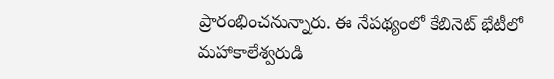ప్రారంభించ‌నున్నారు. ఈ నేపథ్యంలో కేబినెట్ భేటీలో మహాకాలేశ్వరుడి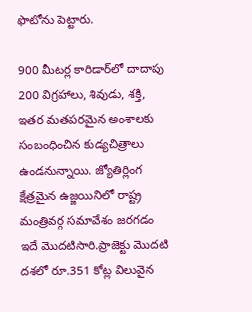ఫొటోను పెట్టారు.

900 మీటర్ల కారిడార్‌లో దాదాపు 200 విగ్రహాలు, శివుడు, శక్తి, ఇతర మతపరమైన అంశాలకు సంబంధించిన కుడ్యచిత్రాలు ఉండనున్నాయి. జ్యోతిర్లింగ క్షేత్రమైన ఉజ్జయినిలో రాష్ట్ర మంత్రివర్గ సమావేశం జరగడం ఇదే మొదటిసారి.ప్రాజెక్టు మొదటి దశలో రూ.351 కోట్ల విలువైన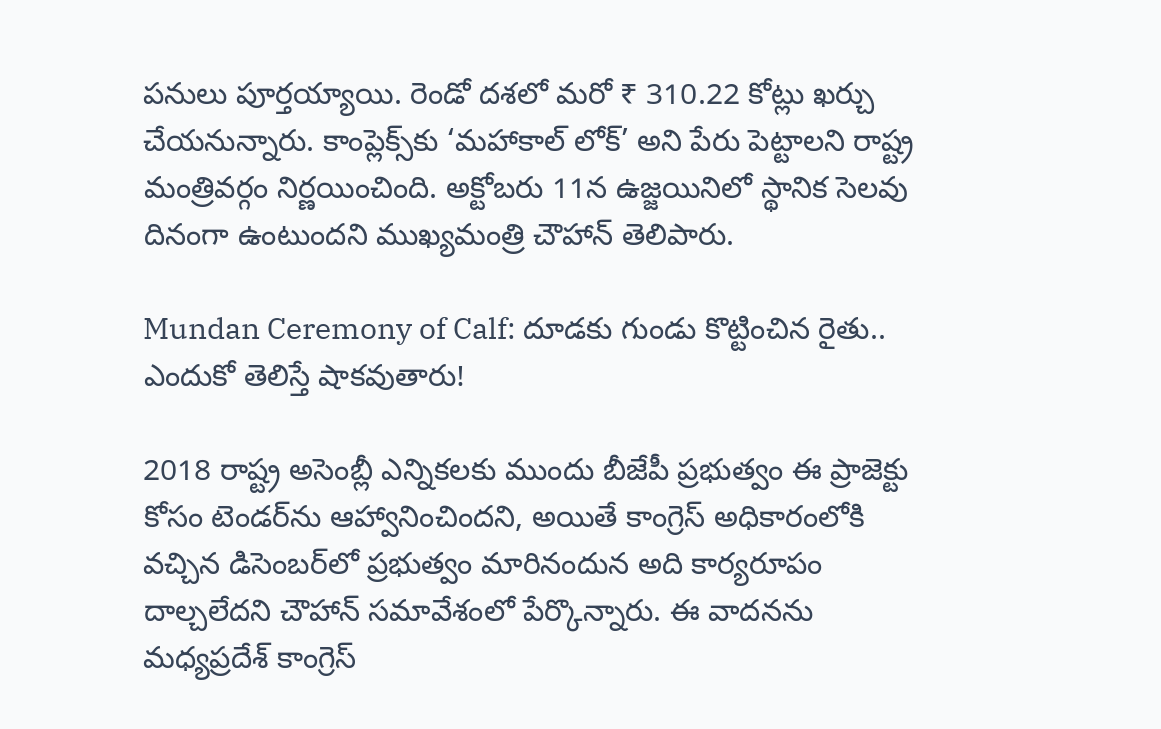పనులు పూర్తయ్యాయి. రెండో దశలో మరో ₹ 310.22 కోట్లు ఖర్చు చేయనున్నారు. కాంప్లెక్స్‌కు ‘మహాకాల్ లోక్’ అని పేరు పెట్టాలని రాష్ట్ర మంత్రివర్గం నిర్ణయించింది. అక్టోబరు 11న ఉజ్జయినిలో స్థానిక సెలవు దినంగా ఉంటుందని ముఖ్యమంత్రి చౌహాన్ తెలిపారు.

Mundan Ceremony of Calf: దూడకు గుండు కొట్టించిన రైతు.. ఎందుకో తెలిస్తే షాకవుతారు!

2018 రాష్ట్ర అసెంబ్లీ ఎన్నికలకు ముందు బీజేపీ ప్రభుత్వం ఈ ప్రాజెక్టు కోసం టెండర్‌ను ఆహ్వానించిందని, అయితే కాంగ్రెస్ అధికారంలోకి వచ్చిన డిసెంబర్‌లో ప్రభుత్వం మారినందున అది కార్యరూపం దాల్చలేదని చౌహాన్ సమావేశంలో పేర్కొన్నారు. ఈ వాదనను మధ్యప్రదేశ్ కాంగ్రెస్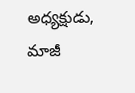అధ్యక్షుడు, మాజీ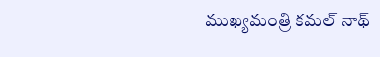ముఖ్యమంత్రి కమల్ నాథ్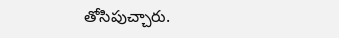తోసిపుచ్చారు.